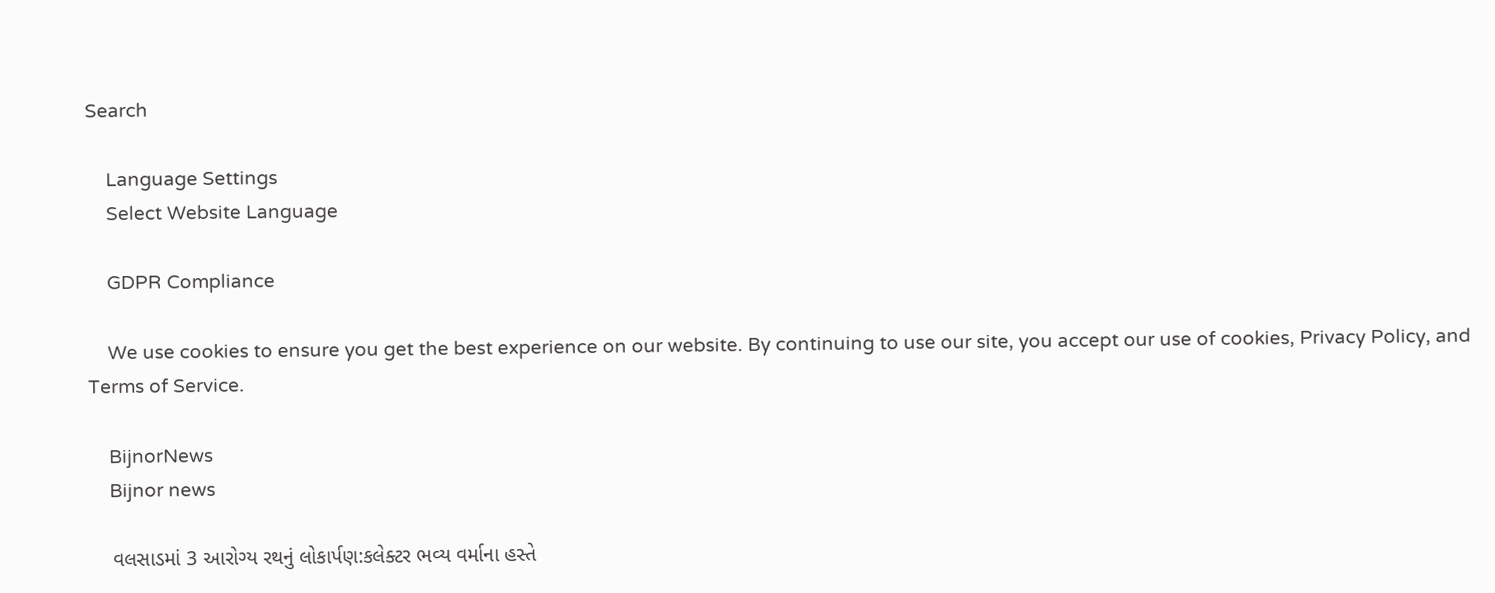Search

    Language Settings
    Select Website Language

    GDPR Compliance

    We use cookies to ensure you get the best experience on our website. By continuing to use our site, you accept our use of cookies, Privacy Policy, and Terms of Service.

    BijnorNews
    Bijnor news

    વલસાડમાં 3 આરોગ્ય રથનું લોકાર્પણ:કલેક્ટર ભવ્ય વર્માના હસ્તે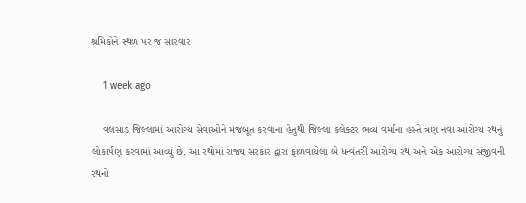શ્રમિકોને સ્થળ પર જ સારવાર

    1 week ago

    વલસાડ જિલ્લામાં આરોગ્ય સેવાઓને મજબૂત કરવાના હેતુથી જિલ્લા કલેક્ટર ભવ્ય વર્માના હસ્તે ત્રણ નવા આરોગ્ય રથનું લોકાર્પણ કરવામાં આવ્યું છે. આ રથોમાં રાજ્ય સરકાર દ્વારા ફાળવાયેલા બે ધન્વંતરી આરોગ્ય રથ અને એક આરોગ્ય સંજીવની રથનો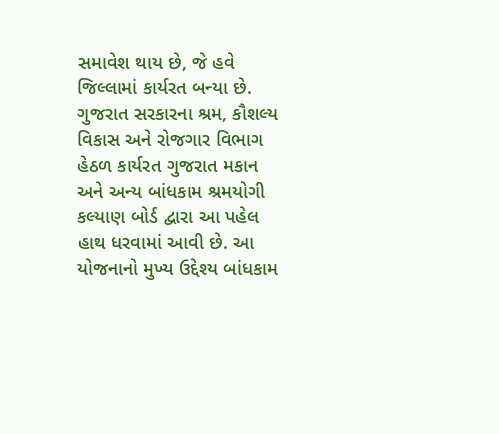સમાવેશ થાય છે, જે હવે જિલ્લામાં કાર્યરત બન્યા છે. ગુજરાત સરકારના શ્રમ, કૌશલ્ય વિકાસ અને રોજગાર વિભાગ હેઠળ કાર્યરત ગુજરાત મકાન અને અન્ય બાંધકામ શ્રમયોગી કલ્યાણ બોર્ડ દ્વારા આ પહેલ હાથ ધરવામાં આવી છે. આ યોજનાનો મુખ્ય ઉદ્દેશ્ય બાંધકામ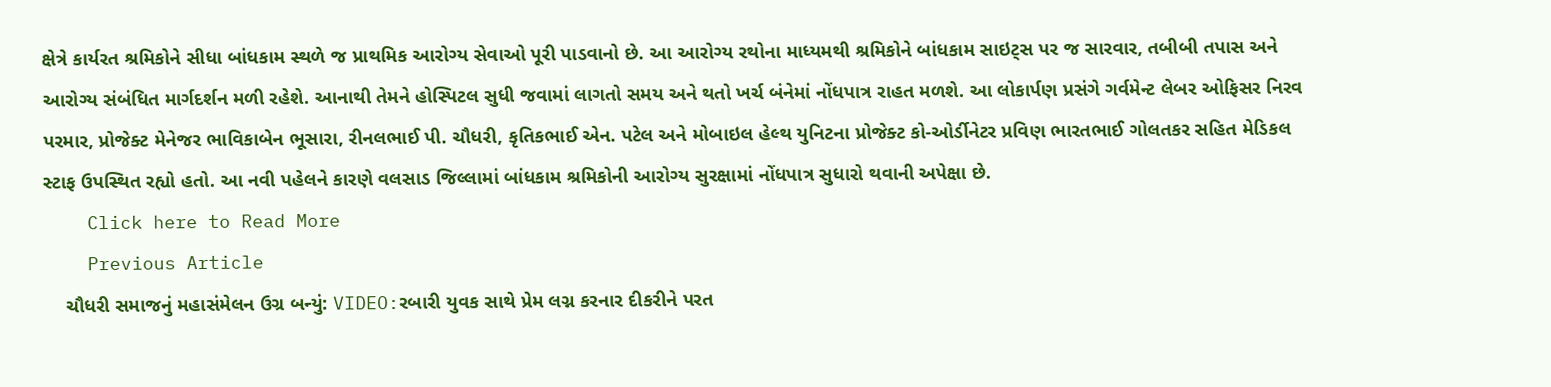ક્ષેત્રે કાર્યરત શ્રમિકોને સીધા બાંધકામ સ્થળે જ પ્રાથમિક આરોગ્ય સેવાઓ પૂરી પાડવાનો છે. આ આરોગ્ય રથોના માધ્યમથી શ્રમિકોને બાંધકામ સાઇટ્સ પર જ સારવાર, તબીબી તપાસ અને આરોગ્ય સંબંધિત માર્ગદર્શન મળી રહેશે. આનાથી તેમને હોસ્પિટલ સુધી જવામાં લાગતો સમય અને થતો ખર્ચ બંનેમાં નોંધપાત્ર રાહત મળશે. આ લોકાર્પણ પ્રસંગે ગર્વમેન્ટ લેબર ઓફિસર નિરવ પરમાર, પ્રોજેક્ટ મેનેજર ભાવિકાબેન ભૂસારા, રીનલભાઈ પી. ચૌધરી, કૃતિકભાઈ એન. પટેલ અને મોબાઇલ હેલ્થ યુનિટના પ્રોજેક્ટ કો-ઓર્ડીનેટર પ્રવિણ ભારતભાઈ ગોલતકર સહિત મેડિકલ સ્ટાફ ઉપસ્થિત રહ્યો હતો. આ નવી પહેલને કારણે વલસાડ જિલ્લામાં બાંધકામ શ્રમિકોની આરોગ્ય સુરક્ષામાં નોંધપાત્ર સુધારો થવાની અપેક્ષા છે.
    Click here to Read More
    Previous Article
    ચૌધરી સમાજનું મહાસંમેલન ઉગ્ર બન્યું: VIDEO:રબારી યુવક સાથે પ્રેમ લગ્ન કરનાર દીકરીને પરત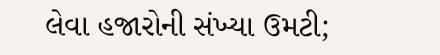લેવા હજારોની સંખ્યા ઉમટી;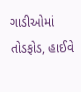ગાડીઓમાં તોડફોડ, હાઈવે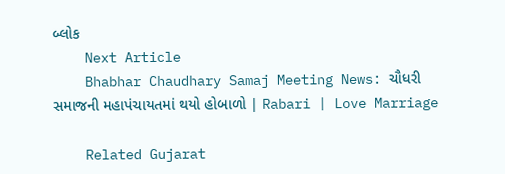બ્લોક
    Next Article
    Bhabhar Chaudhary Samaj Meeting News: ચૌધરી સમાજની મહાપંચાયતમાં થયો હોબાળો | Rabari | Love Marriage

    Related Gujarat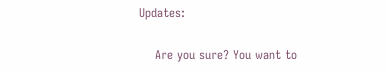Updates:

    Are you sure? You want to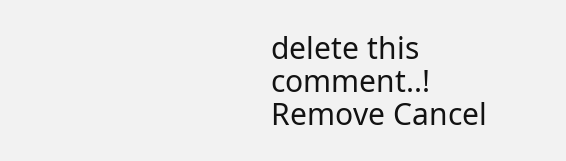delete this comment..! Remove Cancel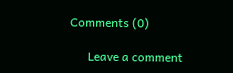Comments (0)

      Leave a comment